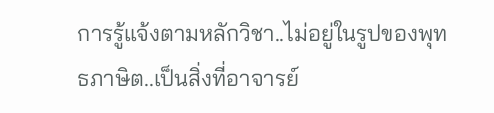การรู้แจ้งตามหลักวิชา..ไม่อยู่ในรูปของพุทธภาษิต..เป็นสิ่งที่อาจารย์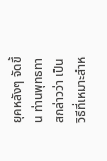ยุคหลังๆ จัดขึ้น ท่านพุทธทาสกล่าวว่า เป็นวิธีที่เหมาะสำห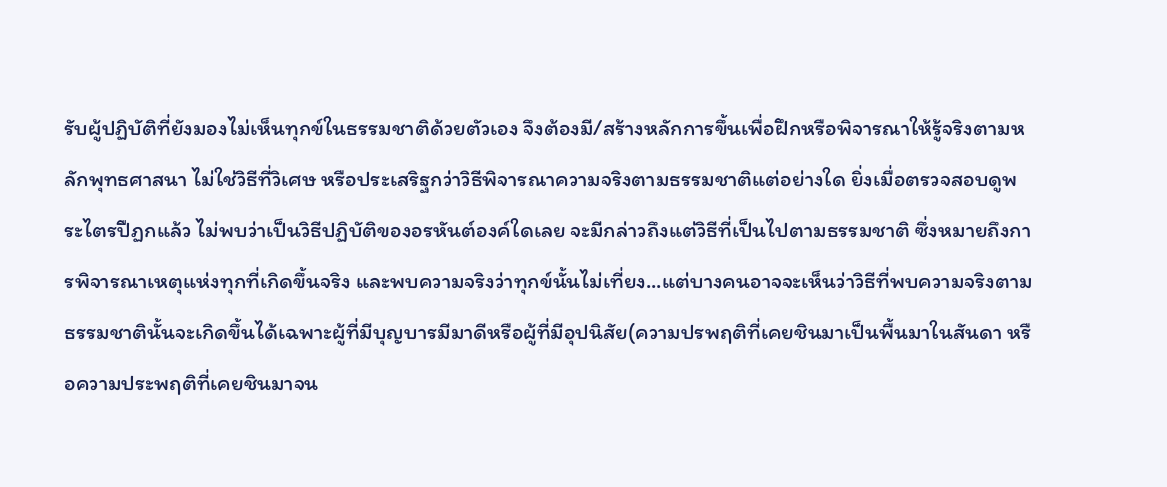รับผู้ปฏิบัติที่ยังมองไม่เห็นทุกข์ในธรรมชาติด้วยตัวเอง จึงต้องมี/สร้างหลักการขึ้นเพื่อฝึกหรือพิจารณาให้รู้จริงตามหลักพุทธศาสนา ไม่ใช่วิธีที่วิเศษ หรือประเสริฐกว่าวิธีพิจารณาความจริงตามธรรมชาติแต่อย่างใด ยิ่งเมื่อตรวจสอบดูพระไตรปืฏกแล้ว ไม่พบว่าเป็นวิธีปฏิบัติของอรหันต์องค์ใดเลย จะมีกล่าวถึงแต่วิธีที่เป็นไปตามธรรมชาติ ซึ่งหมายถึงการพิจารณาเหตุแห่งทุกที่เกิดขึ้นจริง และพบความจริงว่าทุกข์นั้นไม่เที่ยง...แต่บางคนอาจจะเห็นว่าวิธีที่พบความจริงตามธรรมชาตินั้นจะเกิดขึ้นได้เฉพาะผู้ที่มีบุญบารมีมาดีหรือผู้ที่มีอุปนิสัย(ความปรพฤติที่เคยชินมาเป็นพื้นมาในสันดา หรือความประพฤติที่เคยชินมาจน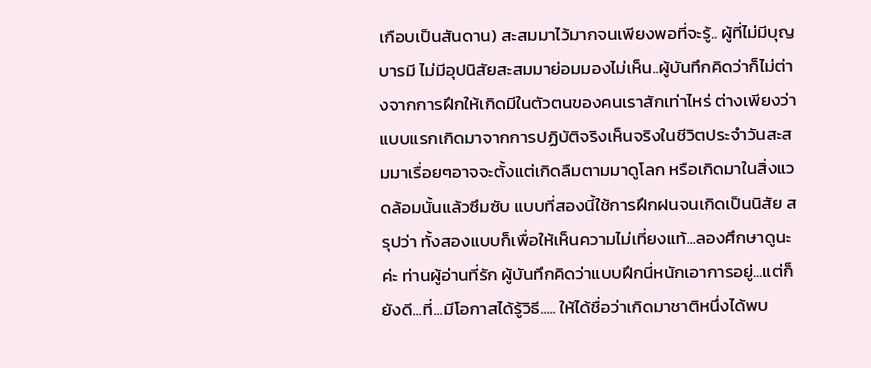เกือบเป็นสันดาน) สะสมมาไว้มากจนเพียงพอที่จะรู้.. ผู้ที่ไม่มีบุญบารมี ไม่มีอุปนิสัยสะสมมาย่อมมองไม่เห็น..ผู้บันทึกคิดว่าก็ไม่ต่างจากการฝึกให้เกิดมีในตัวตนของคนเราสักเท่าไหร่ ต่างเพียงว่าแบบแรกเกิดมาจากการปฏิบัติจริงเห็นจริงในชีวิตประจำวันสะสมมาเรื่อยๆอาจจะตั้งแต่เกิดลืมตามมาดูโลก หรือเกิดมาในสิ่งแวดล้อมนั้นแล้วซึมซับ แบบที่สองนี้ใช้การฝึกฝนจนเกิดเป็นนิสัย สรุปว่า ทั้งสองแบบก็เพื่อให้เห็นความไม่เที่ยงแท้...ลองศึกษาดูนะค่ะ ท่านผู้อ่านที่รัก ผู้บันทึกคิดว่าแบบฝึกนี่หนักเอาการอยู่...แต่ก็ยังดี...ที่...มีโอกาสได้รู้วิธี..... ให้ได้ชื่อว่าเกิดมาชาติหนึ่งได้พบ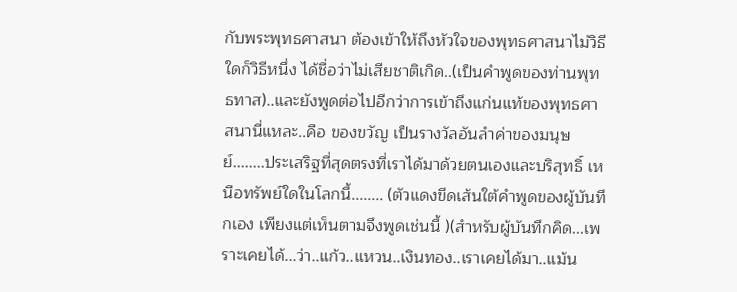กับพระพุทธศาสนา ต้องเข้าให้ถึงหัวใจของพุทธศาสนาไม่วิธีใดก็วิธีหนึ่ง ได้ชื่อว่าไม่เสียชาติเกิด..(เป็นคำพูดของท่านพุทธทาส)..และยังพูดต่อไปอีกว่าการเข้าถึงแก่นแท้ของพุทธศาสนานี่แหละ..คือ ของขวัญ เป็นรางวัลอันลำค่าของมนุษย์........ประเสริฐที่สุดตรงที่เราได้มาด้วยตนเองและบริสุทธิ์ เหนือทรัพย์ใดในโลกนี้........ (ตัวแดงขีดเส้นใต้คำพูดของผู้บันทึกเอง เพียงแต่เห็นตามจึงพูดเช่นนี้ )(สำหรับผู้บันทึกคิด...เพราะเคยได้...ว่า..แก้ว..แหวน..เงินทอง..เราเคยได้มา..แม้น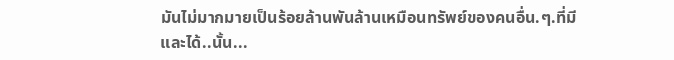มันไม่มากมายเป็นร้อยล้านพันล้านเหมือนทรัพย์ของคนอื่น.ๆ.ที่มี และได้..นั้น...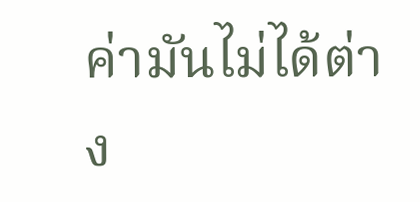ค่ามันไม่ได้ต่าง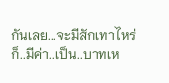กันเลย...จะมีสักเทาไหร่ก็..มีค่า..เป็น..บาทเห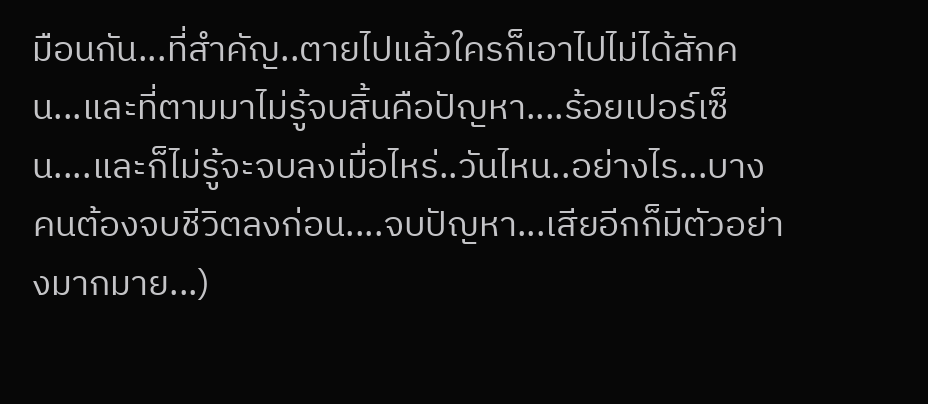มือนกัน...ที่สำคัญ..ตายไปแล้วใครก็เอาไปไม่ได้สักคน...และที่ตามมาไม่รู้จบสิ้นคือปัญหา....ร้อยเปอร์เซ็น....และก็ไม่รู้จะจบลงเมื่อไหร่..วันไหน..อย่างไร...บางคนต้องจบชีวิตลงก่อน....จบปัญหา...เสียอีกก็มีตัวอย่างมากมาย...)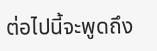ต่อไปนี้จะพูดถึง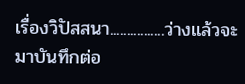เรื่องวิปัสสนา................ว่างแล้วจะมาบันทึกต่อ